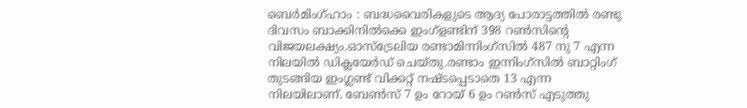ബെർമിംഗ്ഹാം : ബദ്ധവൈരികളുടെ ആദ്യ പോരാട്ടത്തിൽ രണ്ടു ദിവസം ബാക്കിനിൽക്കെ ഇംഗ്ളണ്ടിന് 398 റൺസിന്റെ വിജയലക്ഷ്യം.ഓസ്ട്രേലിയ രണ്ടാമിന്നിംഗ്സിൽ 487 നു 7 എന്ന നിലയിൽ ഡിക്ലയേർഡ് ചെയ്തു.രണ്ടാം ഇന്നിംഗ്സിൽ ബാറ്റിംഗ് തുടങ്ങിയ ഇംഗ്ലണ്ട് വിക്കറ്റ് നഷ്ടപ്പെടാതെ 13 എന്ന നിലയിലാണ്. ബേൺസ് 7 ഉം റോയ് 6 ഉം റൺസ് എടുത്തു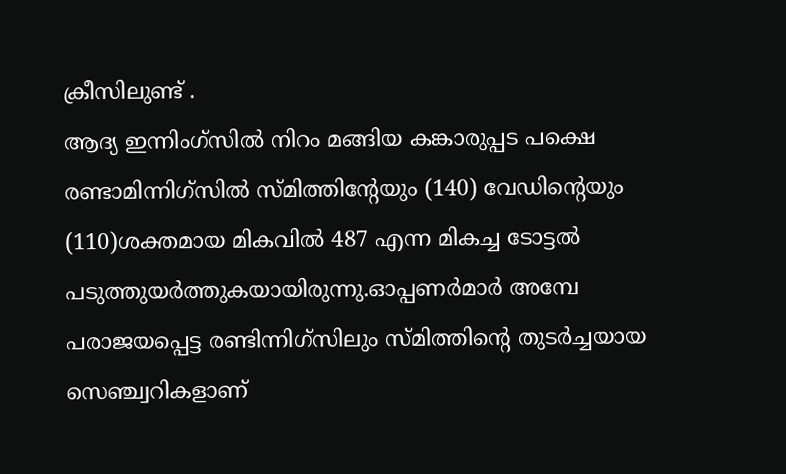ക്രീസിലുണ്ട് .
ആദ്യ ഇന്നിംഗ്സിൽ നിറം മങ്ങിയ കങ്കാരുപ്പട പക്ഷെ രണ്ടാമിന്നിഗ്സിൽ സ്മിത്തിന്റേയും (140) വേഡിന്റെയും (110)ശക്തമായ മികവിൽ 487 എന്ന മികച്ച ടോട്ടൽ പടുത്തുയർത്തുകയായിരുന്നു.ഓപ്പണർമാർ അമ്പേ പരാജയപ്പെട്ട രണ്ടിന്നിഗ്സിലും സ്മിത്തിന്റെ തുടർച്ചയായ സെഞ്ച്വറികളാണ്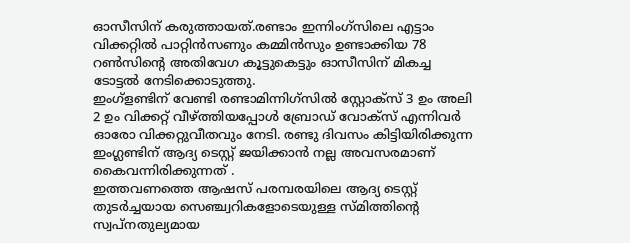ഓസീസിന് കരുത്തായത്.രണ്ടാം ഇന്നിംഗ്സിലെ എട്ടാം വിക്കറ്റിൽ പാറ്റിൻസണും കമ്മിൻസും ഉണ്ടാക്കിയ 78 റൺസിന്റെ അതിവേഗ കൂട്ടുകെട്ടും ഓസീസിന് മികച്ച ടോട്ടൽ നേടിക്കൊടുത്തു.
ഇംഗ്ളണ്ടിന് വേണ്ടി രണ്ടാമിന്നിഗ്സിൽ സ്റ്റോക്സ് 3 ഉം അലി 2 ഉം വിക്കറ്റ് വീഴ്ത്തിയപ്പോൾ ബ്രോഡ് വോക്സ് എന്നിവർ ഓരോ വിക്കറ്റുവീതവും നേടി. രണ്ടു ദിവസം കിട്ടിയിരിക്കുന്ന ഇംഗ്ലണ്ടിന് ആദ്യ ടെസ്റ്റ് ജയിക്കാൻ നല്ല അവസരമാണ് കൈവന്നിരിക്കുന്നത് .
ഇത്തവണത്തെ ആഷസ് പരമ്പരയിലെ ആദ്യ ടെസ്റ്റ് തുടർച്ചയായ സെഞ്ച്വറികളോടെയുള്ള സ്മിത്തിന്റെ സ്വപ്നതുല്യമായ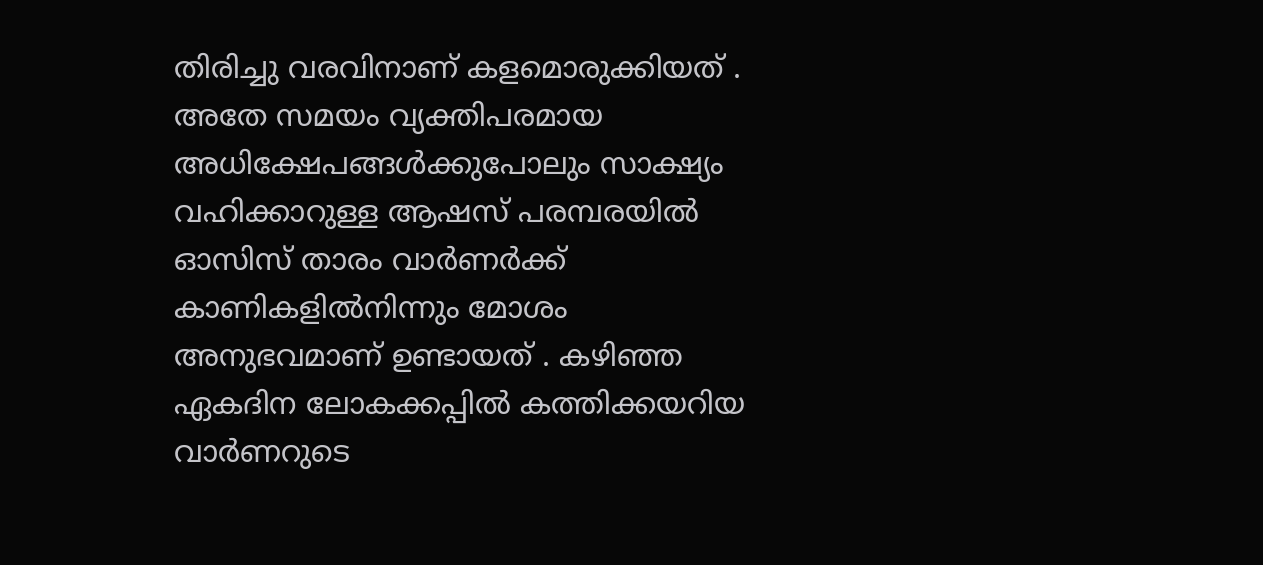തിരിച്ചു വരവിനാണ് കളമൊരുക്കിയത് . അതേ സമയം വ്യക്തിപരമായ അധിക്ഷേപങ്ങൾക്കുപോലും സാക്ഷ്യം വഹിക്കാറുള്ള ആഷസ് പരമ്പരയിൽ ഓസിസ് താരം വാർണർക്ക് കാണികളിൽനിന്നും മോശം അനുഭവമാണ് ഉണ്ടായത് . കഴിഞ്ഞ ഏകദിന ലോകക്കപ്പിൽ കത്തിക്കയറിയ വാർണറുടെ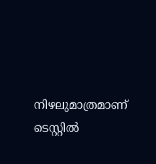നിഴലുമാത്രമാണ് ടെസ്റ്റിൽ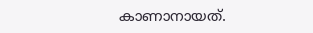കാണാനായത്.